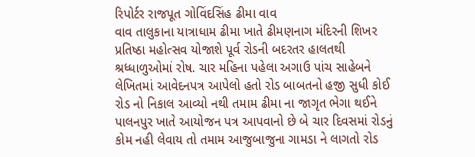રિપોર્ટર રાજપૂત ગોવિંદસિંહ ઢીમા વાવ
વાવ તાલુકાના યાત્રાધામ ઢીમા ખાતે ઢીમણનાગ મંદિરની શિખર પ્રતિષ્ઠા મહોત્સવ યોજાશે પૂર્વ રોડની બદરતર હાલતથી શ્રધ્ધાળુઓમાં રોષ. ચાર મહિના પહેલા અગાઉ પાંચ સાહેબને લેખિતમાં આવેદનપત્ર આપેલો હતો રોડ બાબતનો હજી સુધી કોઈ રોડ નો નિકાલ આવ્યો નથી તમામ ઢીમા ના જાગૃત ભેગા થઈને પાલનપુર ખાતે આયોજન પત્ર આપવાનો છે બે ચાર દિવસમાં રોડનું કોમ નહી લેવાય તો તમામ આજુબાજુના ગામડા ને લાગતો રોડ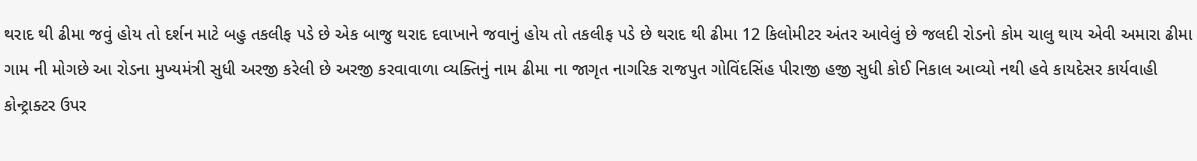થરાદ થી ઢીમા જવું હોય તો દર્શન માટે બહુ તકલીફ પડે છે એક બાજુ થરાદ દવાખાને જવાનું હોય તો તકલીફ પડે છે થરાદ થી ઢીમા 12 કિલોમીટર અંતર આવેલું છે જલદી રોડનો કોમ ચાલુ થાય એવી અમારા ઢીમા ગામ ની મોગછે આ રોડના મુખ્યમંત્રી સુધી અરજી કરેલી છે અરજી કરવાવાળા વ્યક્તિનું નામ ઢીમા ના જાગૃત નાગરિક રાજપુત ગોવિંદસિંહ પીરાજી હજી સુધી કોઈ નિકાલ આવ્યો નથી હવે કાયદેસર કાર્યવાહી કોન્ટ્રાક્ટર ઉપર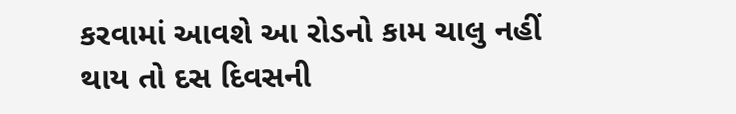કરવામાં આવશે આ રોડનો કામ ચાલુ નહીં થાય તો દસ દિવસની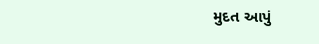મુદત આપું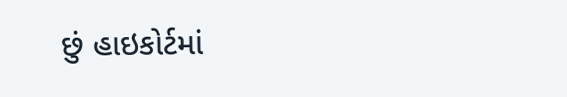છું હાઇકોર્ટમાં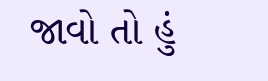જાવો તો હું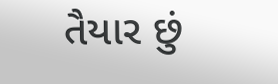તૈયાર છું